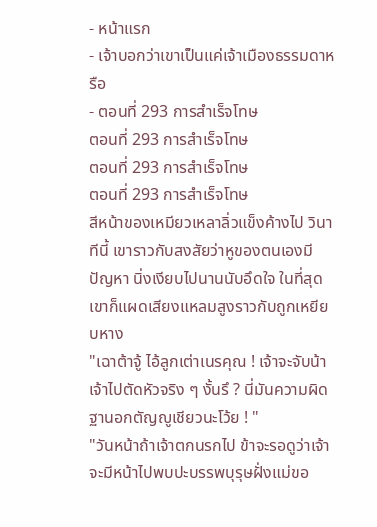- หน้าแรก
- เจ้าบอกว่าเขาเป็นแค่เจ้าเมืองธรรมดาหรือ
- ตอนที่ 293 การสำเร็จโทษ
ตอนที่ 293 การสำเร็จโทษ
ตอนที่ 293 การสำเร็จโทษ
ตอนที่ 293 การสำเร็จโทษ
สีหน้าของเหมียวเหลาลิ่วแข็งค้างไป วินาทีนี้ เขาราวกับสงสัยว่าหูของตนเองมีปัญหา นิ่งเงียบไปนานนับอึดใจ ในที่สุดเขาก็แผดเสียงแหลมสูงราวกับถูกเหยียบหาง
"เฉาต้าจู้ ไอ้ลูกเต่าเนรคุณ ! เจ้าจะจับน้าเจ้าไปตัดหัวจริง ๆ งั้นรึ ? นี่มันความผิดฐานอกตัญญูเชียวนะโว้ย ! "
"วันหน้าถ้าเจ้าตกนรกไป ข้าจะรอดูว่าเจ้าจะมีหน้าไปพบปะบรรพบุรุษฝั่งแม่ขอ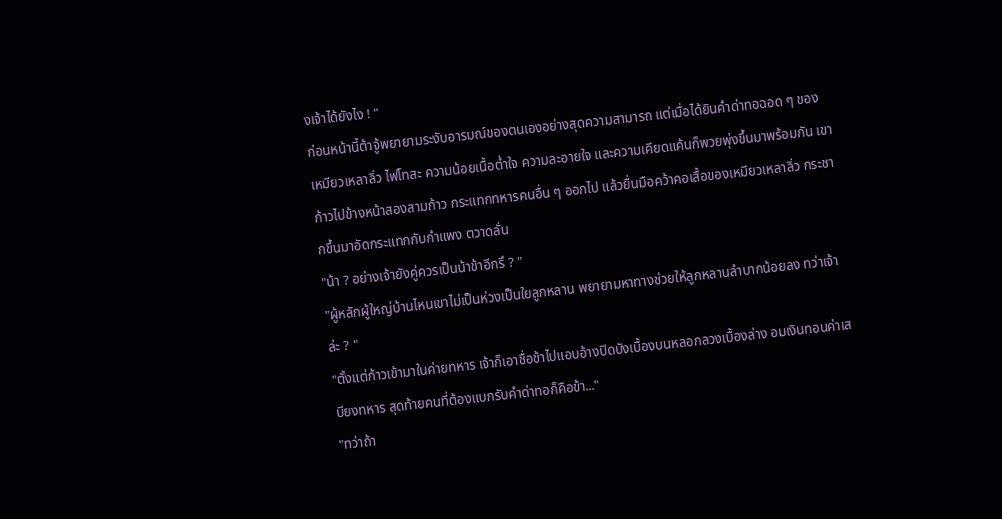งเจ้าได้ยังไง ! "
ก่อนหน้านี้ต้าจู้พยายามระงับอารมณ์ของตนเองอย่างสุดความสามารถ แต่เมื่อได้ยินคำด่าทอฉอด ๆ ของเหมียวเหลาลิ่ว ไฟโทสะ ความน้อยเนื้อต่ำใจ ความละอายใจ และความเคียดแค้นก็พวยพุ่งขึ้นมาพร้อมกัน เขาก้าวไปข้างหน้าสองสามก้าว กระแทกทหารคนอื่น ๆ ออกไป แล้วยื่นมือคว้าคอเสื้อของเหมียวเหลาลิ่ว กระชากขึ้นมาอัดกระแทกกับกำแพง ตวาดลั่น
"น้า ? อย่างเจ้ายังคู่ควรเป็นน้าข้าอีกรึ ? "
"ผู้หลักผู้ใหญ่บ้านไหนเขาไม่เป็นห่วงเป็นใยลูกหลาน พยายามหาทางช่วยให้ลูกหลานลำบากน้อยลง ทว่าเจ้าล่ะ ? "
"ตั้งแต่ก้าวเข้ามาในค่ายทหาร เจ้าก็เอาชื่อข้าไปแอบอ้างปิดบังเบื้องบนหลอกลวงเบื้องล่าง อมเงินทอนค่าเสบียงทหาร สุดท้ายคนที่ต้องแบกรับคำด่าทอก็คือข้า..."
"ทว่าถ้า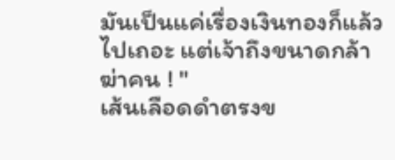มันเป็นแค่เรื่องเงินทองก็แล้วไปเถอะ แต่เจ้าถึงขนาดกล้าฆ่าคน ! "
เส้นเลือดดำตรงข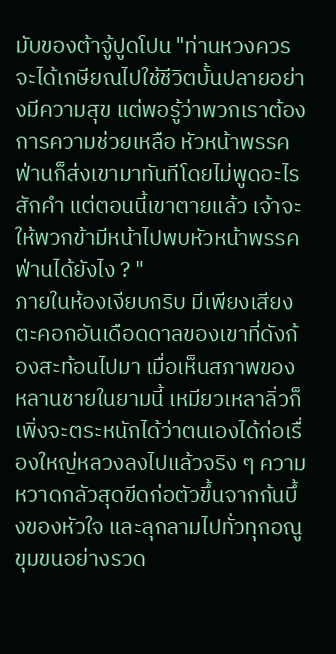มับของต้าจู้ปูดโปน "ท่านหวงควรจะได้เกษียณไปใช้ชีวิตบั้นปลายอย่างมีความสุข แต่พอรู้ว่าพวกเราต้องการความช่วยเหลือ หัวหน้าพรรคฟ่านก็ส่งเขามาทันทีโดยไม่พูดอะไรสักคำ แต่ตอนนี้เขาตายแล้ว เจ้าจะให้พวกข้ามีหน้าไปพบหัวหน้าพรรคฟ่านได้ยังไง ? "
ภายในห้องเงียบกริบ มีเพียงเสียงตะคอกอันเดือดดาลของเขาที่ดังก้องสะท้อนไปมา เมื่อเห็นสภาพของหลานชายในยามนี้ เหมียวเหลาลิ่วก็เพิ่งจะตระหนักได้ว่าตนเองได้ก่อเรื่องใหญ่หลวงลงไปแล้วจริง ๆ ความหวาดกลัวสุดขีดก่อตัวขึ้นจากก้นบึ้งของหัวใจ และลุกลามไปทั่วทุกอณูขุมขนอย่างรวด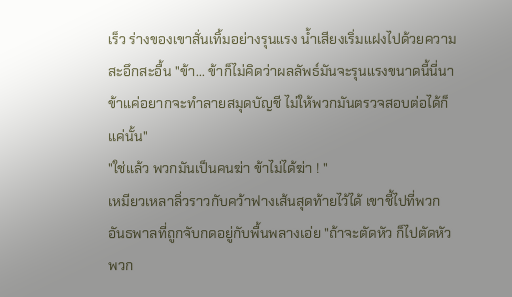เร็ว ร่างของเขาสั่นเทิ้มอย่างรุนแรง น้ำเสียงเริ่มแฝงไปด้วยความสะอึกสะอื้น "ข้า... ข้าก็ไม่คิดว่าผลลัพธ์มันจะรุนแรงขนาดนี้นี่นา ข้าแค่อยากจะทำลายสมุดบัญชี ไม่ให้พวกมันตรวจสอบต่อได้ก็แค่นั้น"
"ใช่แล้ว พวกมันเป็นคนฆ่า ข้าไม่ได้ฆ่า ! "
เหมียวเหลาลิ่วราวกับคว้าฟางเส้นสุดท้ายไว้ได้ เขาชี้ไปที่พวกอันธพาลที่ถูกจับกดอยู่กับพื้นพลางเอ่ย "ถ้าจะตัดหัว ก็ไปตัดหัวพวก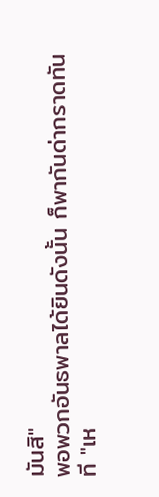มันสิ"
พอพวกอันธพาลได้ยินดังนั้น ก็พากันด่ากราดทันที "เห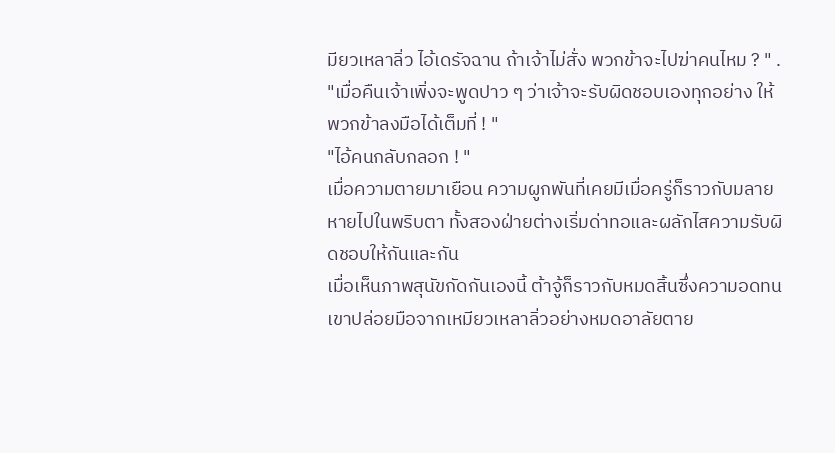มียวเหลาลิ่ว ไอ้เดรัจฉาน ถ้าเจ้าไม่สั่ง พวกข้าจะไปฆ่าคนไหม ? " .
"เมื่อคืนเจ้าเพิ่งจะพูดปาว ๆ ว่าเจ้าจะรับผิดชอบเองทุกอย่าง ให้พวกข้าลงมือได้เต็มที่ ! "
"ไอ้คนกลับกลอก ! "
เมื่อความตายมาเยือน ความผูกพันที่เคยมีเมื่อครู่ก็ราวกับมลายหายไปในพริบตา ทั้งสองฝ่ายต่างเริ่มด่าทอและผลักไสความรับผิดชอบให้กันและกัน
เมื่อเห็นภาพสุนัขกัดกันเองนี้ ต้าจู้ก็ราวกับหมดสิ้นซึ่งความอดทน เขาปล่อยมือจากเหมียวเหลาลิ่วอย่างหมดอาลัยตาย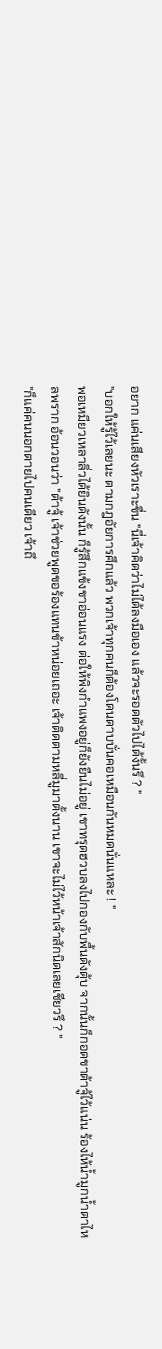อยาก แค่นเสียงหัวเราะขื่น "นี่เจ้าคิดว่าไม่ได้ลงมือเอง แล้วจะรอดตัวไปได้งั้นรึ ? "
"บอกให้รู้ไว้เลยนะ ตามกฎอัยการศึกแล้ว พวกเจ้าทุกคนก็ต้องโดนดาบบั่นคอเหมือนกันหมดนั่นแหละ ! "
พอเหมียวเหลาลิ่วได้ยินดังนั้น ก็รู้สึกแข้งขาอ่อนแรง ต่อให้พิงกำแพงอยู่ก็ยังยืนไม่อยู่ เขาทรุดฮวบลงไปกองกับพื้นดังตุ้บ จากนั้นก็กอดขาต้าจู้ไว้แน่น ร้องไห้น้ำมูกน้ำตาไหลพราก อ้อนวอนว่า "ต้าจู้ เจ้าช่วยพูดขอร้องแทนข้าหน่อยเถอะ เจ้าติดตามหลี่มูมาตั้งนาน เขาจะไม่ไว้หน้าเจ้าสักนิดเลยเชียวรึ ? "
"ก็แค่คนนอกตายไปคนเดียว เจ้าถึ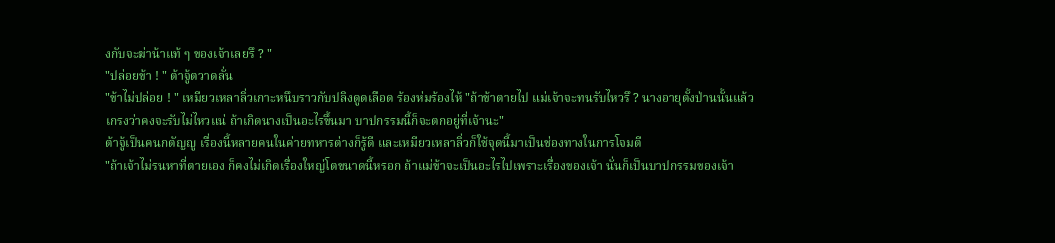งกับจะฆ่าน้าแท้ ๆ ของเจ้าเลยรึ ? "
"ปล่อยข้า ! " ต้าจู้ตวาดลั่น
"ข้าไม่ปล่อย ! " เหมียวเหลาลิ่วเกาะหนึบราวกับปลิงดูดเลือด ร้องห่มร้องไห้ "ถ้าข้าตายไป แม่เจ้าจะทนรับไหวรึ ? นางอายุตั้งป่านนั้นแล้ว เกรงว่าคงจะรับไม่ไหวแน่ ถ้าเกิดนางเป็นอะไรขึ้นมา บาปกรรมนี้ก็จะตกอยู่ที่เจ้านะ"
ต้าจู้เป็นคนกตัญญู เรื่องนี้หลายคนในค่ายทหารต่างก็รู้ดี และเหมียวเหลาลิ่วก็ใช้จุดนี้มาเป็นช่องทางในการโจมตี
"ถ้าเจ้าไม่รนหาที่ตายเอง ก็คงไม่เกิดเรื่องใหญ่โตขนาดนี้หรอก ถ้าแม่ข้าจะเป็นอะไรไปเพราะเรื่องของเจ้า นั่นก็เป็นบาปกรรมของเจ้า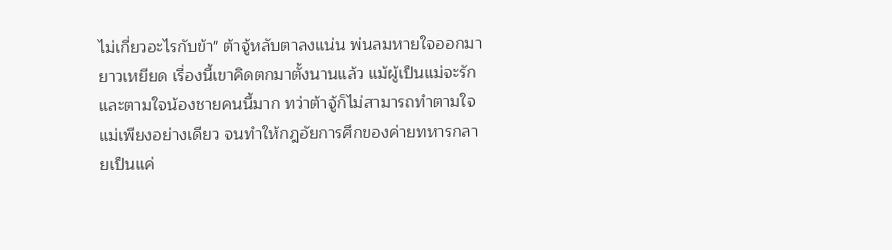ไม่เกี่ยวอะไรกับข้า" ต้าจู้หลับตาลงแน่น พ่นลมหายใจออกมายาวเหยียด เรื่องนี้เขาคิดตกมาตั้งนานแล้ว แม้ผู้เป็นแม่จะรักและตามใจน้องชายคนนี้มาก ทว่าต้าจู้ก็ไม่สามารถทำตามใจแม่เพียงอย่างเดียว จนทำให้กฎอัยการศึกของค่ายทหารกลายเป็นแค่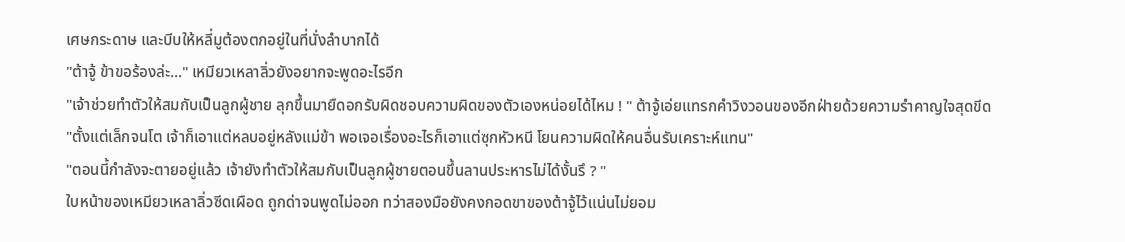เศษกระดาษ และบีบให้หลี่มูต้องตกอยู่ในที่นั่งลำบากได้
"ต้าจู้ ข้าขอร้องล่ะ..." เหมียวเหลาลิ่วยังอยากจะพูดอะไรอีก
"เจ้าช่วยทำตัวให้สมกับเป็นลูกผู้ชาย ลุกขึ้นมายืดอกรับผิดชอบความผิดของตัวเองหน่อยได้ไหม ! " ต้าจู้เอ่ยแทรกคำวิงวอนของอีกฝ่ายด้วยความรำคาญใจสุดขีด
"ตั้งแต่เล็กจนโต เจ้าก็เอาแต่หลบอยู่หลังแม่ข้า พอเจอเรื่องอะไรก็เอาแต่ซุกหัวหนี โยนความผิดให้คนอื่นรับเคราะห์แทน"
"ตอนนี้กำลังจะตายอยู่แล้ว เจ้ายังทำตัวให้สมกับเป็นลูกผู้ชายตอนขึ้นลานประหารไม่ได้งั้นรึ ? "
ใบหน้าของเหมียวเหลาลิ่วซีดเผือด ถูกด่าจนพูดไม่ออก ทว่าสองมือยังคงกอดขาของต้าจู้ไว้แน่นไม่ยอม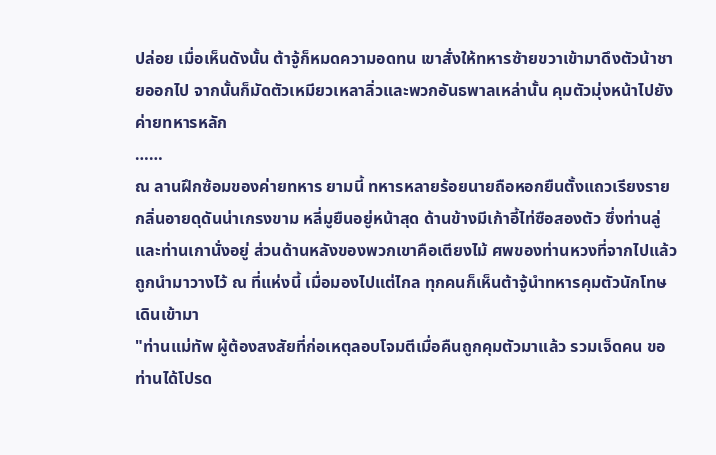ปล่อย เมื่อเห็นดังนั้น ต้าจู้ก็หมดความอดทน เขาสั่งให้ทหารซ้ายขวาเข้ามาดึงตัวน้าชายออกไป จากนั้นก็มัดตัวเหมียวเหลาลิ่วและพวกอันธพาลเหล่านั้น คุมตัวมุ่งหน้าไปยังค่ายทหารหลัก
……
ณ ลานฝึกซ้อมของค่ายทหาร ยามนี้ ทหารหลายร้อยนายถือหอกยืนตั้งแถวเรียงราย กลิ่นอายดุดันน่าเกรงขาม หลี่มูยืนอยู่หน้าสุด ด้านข้างมีเก้าอี้ไท่ซือสองตัว ซึ่งท่านลู่และท่านเกานั่งอยู่ ส่วนด้านหลังของพวกเขาคือเตียงไม้ ศพของท่านหวงที่จากไปแล้ว ถูกนำมาวางไว้ ณ ที่แห่งนี้ เมื่อมองไปแต่ไกล ทุกคนก็เห็นต้าจู้นำทหารคุมตัวนักโทษเดินเข้ามา
"ท่านแม่ทัพ ผู้ต้องสงสัยที่ก่อเหตุลอบโจมตีเมื่อคืนถูกคุมตัวมาแล้ว รวมเจ็ดคน ขอท่านได้โปรด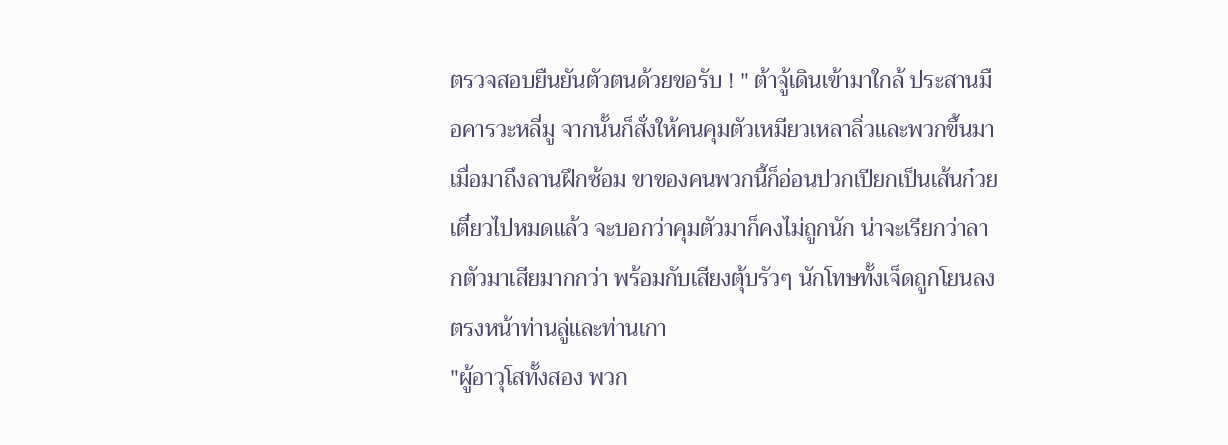ตรวจสอบยืนยันตัวตนด้วยขอรับ ! " ต้าจู้เดินเข้ามาใกล้ ประสานมือคารวะหลี่มู จากนั้นก็สั่งให้คนคุมตัวเหมียวเหลาลิ่วและพวกขึ้นมา
เมื่อมาถึงลานฝึกซ้อม ขาของคนพวกนี้ก็อ่อนปวกเปียกเป็นเส้นก๋วยเตี๋ยวไปหมดแล้ว จะบอกว่าคุมตัวมาก็คงไม่ถูกนัก น่าจะเรียกว่าลากตัวมาเสียมากกว่า พร้อมกับเสียงตุ้บรัวๆ นักโทษทั้งเจ็ดถูกโยนลงตรงหน้าท่านลู่และท่านเกา
"ผู้อาวุโสทั้งสอง พวก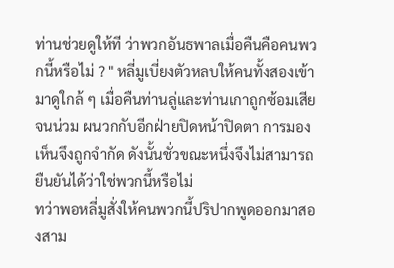ท่านช่วยดูให้ที ว่าพวกอันธพาลเมื่อคืนคือคนพวกนี้หรือไม่ ? " หลี่มูเบี่ยงตัวหลบให้คนทั้งสองเข้ามาดูใกล้ ๆ เมื่อคืนท่านลู่และท่านเกาถูกซ้อมเสียจนน่วม ผนวกกับอีกฝ่ายปิดหน้าปิดตา การมองเห็นจึงถูกจำกัด ดังนั้นชั่วขณะหนึ่งจึงไม่สามารถยืนยันได้ว่าใช่พวกนี้หรือไม่
ทว่าพอหลี่มูสั่งให้คนพวกนี้ปริปากพูดออกมาสองสาม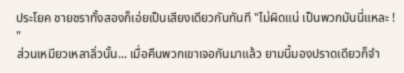ประโยค ชายชราทั้งสองก็เอ่ยเป็นเสียงเดียวกันทันที "ไม่ผิดแน่ เป็นพวกมันนี่แหละ ! "
ส่วนเหมียวเหลาลิ่วนั้น... เมื่อคืนพวกเขาเจอกันมาแล้ว ยามนี้มองปราดเดียวก็จำ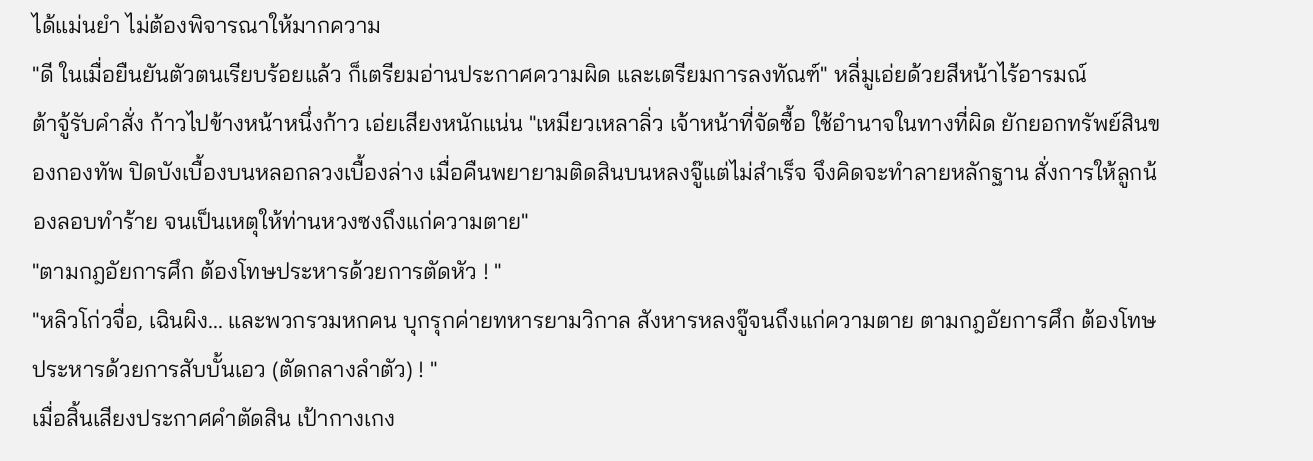ได้แม่นยำ ไม่ต้องพิจารณาให้มากความ
"ดี ในเมื่อยืนยันตัวตนเรียบร้อยแล้ว ก็เตรียมอ่านประกาศความผิด และเตรียมการลงทัณฑ์" หลี่มูเอ่ยด้วยสีหน้าไร้อารมณ์
ต้าจู้รับคำสั่ง ก้าวไปข้างหน้าหนึ่งก้าว เอ่ยเสียงหนักแน่น "เหมียวเหลาลิ่ว เจ้าหน้าที่จัดซื้อ ใช้อำนาจในทางที่ผิด ยักยอกทรัพย์สินของกองทัพ ปิดบังเบื้องบนหลอกลวงเบื้องล่าง เมื่อคืนพยายามติดสินบนหลงจู๊แต่ไม่สำเร็จ จึงคิดจะทำลายหลักฐาน สั่งการให้ลูกน้องลอบทำร้าย จนเป็นเหตุให้ท่านหวงซงถึงแก่ความตาย"
"ตามกฎอัยการศึก ต้องโทษประหารด้วยการตัดหัว ! "
"หลิวโก่วจื่อ, เฉินผิง... และพวกรวมหกคน บุกรุกค่ายทหารยามวิกาล สังหารหลงจู๊จนถึงแก่ความตาย ตามกฎอัยการศึก ต้องโทษประหารด้วยการสับบั้นเอว (ตัดกลางลำตัว) ! "
เมื่อสิ้นเสียงประกาศคำตัดสิน เป้ากางเกง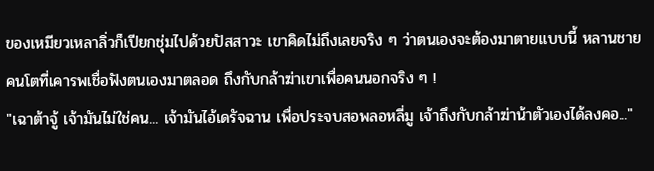ของเหมียวเหลาลิ่วก็เปียกชุ่มไปด้วยปัสสาวะ เขาคิดไม่ถึงเลยจริง ๆ ว่าตนเองจะต้องมาตายแบบนี้ หลานชายคนโตที่เคารพเชื่อฟังตนเองมาตลอด ถึงกับกล้าฆ่าเขาเพื่อคนนอกจริง ๆ !
"เฉาต้าจู้ เจ้ามันไม่ใช่คน... เจ้ามันไอ้เดรัจฉาน เพื่อประจบสอพลอหลี่มู เจ้าถึงกับกล้าฆ่าน้าตัวเองได้ลงคอ..."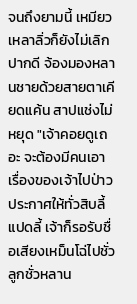จนถึงยามนี้ เหมียวเหลาลิ่วก็ยังไม่เลิกปากดี จ้องมองหลานชายด้วยสายตาเคียดแค้น สาปแช่งไม่หยุด "เจ้าคอยดูเถอะ จะต้องมีคนเอาเรื่องของเจ้าไปป่าวประกาศให้ทั่วสิบลี้แปดลี้ เจ้าก็รอรับชื่อเสียงเหม็นโฉ่ไปชั่วลูกชั่วหลาน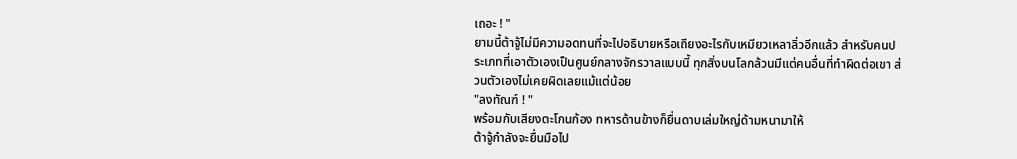เถอะ ! "
ยามนี้ต้าจู้ไม่มีความอดทนที่จะไปอธิบายหรือเถียงอะไรกับเหมียวเหลาลิ่วอีกแล้ว สำหรับคนประเภทที่เอาตัวเองเป็นศูนย์กลางจักรวาลแบบนี้ ทุกสิ่งบนโลกล้วนมีแต่คนอื่นที่ทำผิดต่อเขา ส่วนตัวเองไม่เคยผิดเลยแม้แต่น้อย
"ลงทัณฑ์ ! "
พร้อมกับเสียงตะโกนก้อง ทหารด้านข้างก็ยื่นดาบเล่มใหญ่ด้ามหนามาให้
ต้าจู้กำลังจะยื่นมือไป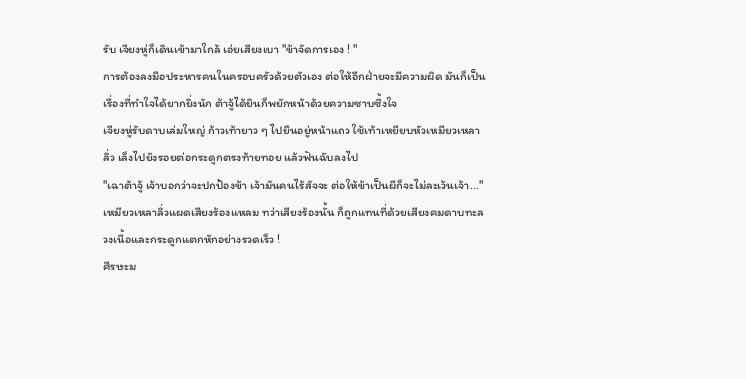รับ เจียงหู่ก็เดินเข้ามาใกล้ เอ่ยเสียงเบา "ข้าจัดการเอง ! "
การต้องลงมือประหารคนในครอบครัวด้วยตัวเอง ต่อให้อีกฝ่ายจะมีความผิด มันก็เป็นเรื่องที่ทำใจได้ยากยิ่งนัก ต้าจู้ได้ยินก็พยักหน้าด้วยความซาบซึ้งใจ
เจียงหู่รับดาบเล่มใหญ่ ก้าวเท้ายาว ๆ ไปยืนอยู่หน้าแถว ใช้เท้าเหยียบหัวเหมียวเหลาลิ่ว เล็งไปยังรอยต่อกระดูกตรงท้ายทอย แล้วฟันฉับลงไป
"เฉาต้าจู้ เจ้าบอกว่าจะปกป้องข้า เจ้ามันคนไร้สัจจะ ต่อให้ข้าเป็นผีก็จะไม่ละเว้นเจ้า..." เหมียวเหลาลิ่วแผดเสียงร้องแหลม ทว่าเสียงร้องนั้น ก็ถูกแทนที่ด้วยเสียงคมดาบทะลวงเนื้อและกระดูกแตกหักอย่างรวดเร็ว !
ศีรษะม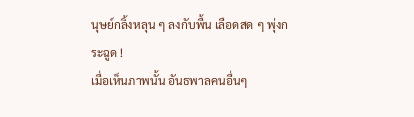นุษย์กลิ้งหลุน ๆ ลงกับพื้น เลือดสด ๆ พุ่งกระฉูด !
เมื่อเห็นภาพนั้น อันธพาลคนอื่นๆ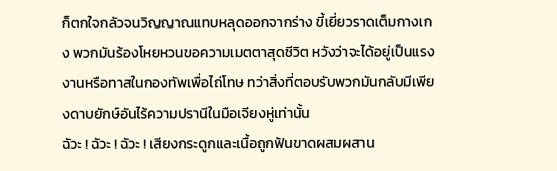ก็ตกใจกลัวจนวิญญาณแทบหลุดออกจากร่าง ขี้เยี่ยวราดเต็มกางเกง พวกมันร้องโหยหวนขอความเมตตาสุดชีวิต หวังว่าจะได้อยู่เป็นแรงงานหรือทาสในกองทัพเพื่อไถ่โทษ ทว่าสิ่งที่ตอบรับพวกมันกลับมีเพียงดาบยักษ์อันไร้ความปรานีในมือเจียงหู่เท่านั้น
ฉัวะ ! ฉัวะ ! ฉัวะ ! เสียงกระดูกและเนื้อถูกฟันขาดผสมผสาน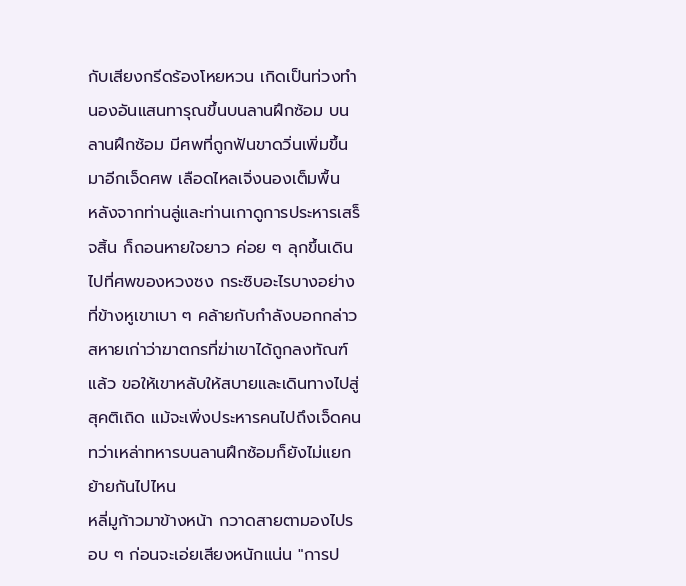กับเสียงกรีดร้องโหยหวน เกิดเป็นท่วงทำนองอันแสนทารุณขึ้นบนลานฝึกซ้อม บนลานฝึกซ้อม มีศพที่ถูกฟันขาดวิ่นเพิ่มขึ้นมาอีกเจ็ดศพ เลือดไหลเจิ่งนองเต็มพื้น
หลังจากท่านลู่และท่านเกาดูการประหารเสร็จสิ้น ก็ถอนหายใจยาว ค่อย ๆ ลุกขึ้นเดินไปที่ศพของหวงซง กระซิบอะไรบางอย่างที่ข้างหูเขาเบา ๆ คล้ายกับกำลังบอกกล่าวสหายเก่าว่าฆาตกรที่ฆ่าเขาได้ถูกลงทัณฑ์แล้ว ขอให้เขาหลับให้สบายและเดินทางไปสู่สุคติเถิด แม้จะเพิ่งประหารคนไปถึงเจ็ดคน ทว่าเหล่าทหารบนลานฝึกซ้อมก็ยังไม่แยกย้ายกันไปไหน
หลี่มูก้าวมาข้างหน้า กวาดสายตามองไปรอบ ๆ ก่อนจะเอ่ยเสียงหนักแน่น "การป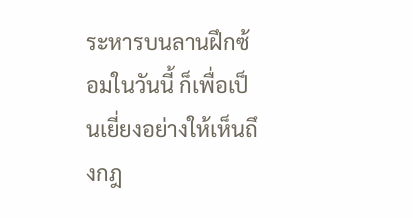ระหารบนลานฝึกซ้อมในวันนี้ ก็เพื่อเป็นเยี่ยงอย่างให้เห็นถึงกฎ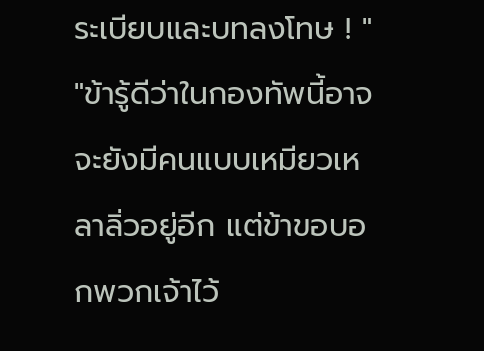ระเบียบและบทลงโทษ ! "
"ข้ารู้ดีว่าในกองทัพนี้อาจจะยังมีคนแบบเหมียวเหลาลิ่วอยู่อีก แต่ข้าขอบอกพวกเจ้าไว้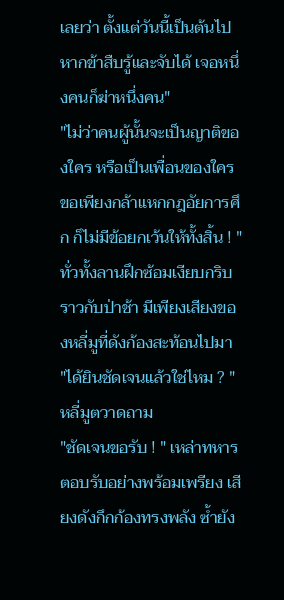เลยว่า ตั้งแต่วันนี้เป็นต้นไป หากข้าสืบรู้และจับได้ เจอหนึ่งคนก็ฆ่าหนึ่งคน"
"ไม่ว่าคนผู้นั้นจะเป็นญาติของใคร หรือเป็นเพื่อนของใคร ขอเพียงกล้าแหกกฎอัยการศึก ก็ไม่มีข้อยกเว้นให้ทั้งสิ้น ! "
ทั่วทั้งลานฝึกซ้อมเงียบกริบราวกับป่าช้า มีเพียงเสียงของหลี่มูที่ดังก้องสะท้อนไปมา
"ได้ยินชัดเจนแล้วใช่ไหม ? " หลี่มูตวาดถาม
"ชัดเจนขอรับ ! " เหล่าทหารตอบรับอย่างพร้อมเพรียง เสียงดังกึกก้องทรงพลัง ซ้ำยัง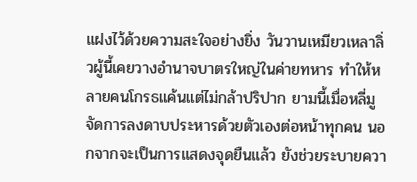แฝงไว้ด้วยความสะใจอย่างยิ่ง วันวานเหมียวเหลาลิ่วผู้นี้เคยวางอำนาจบาตรใหญ่ในค่ายทหาร ทำให้หลายคนโกรธแค้นแต่ไม่กล้าปริปาก ยามนี้เมื่อหลี่มูจัดการลงดาบประหารด้วยตัวเองต่อหน้าทุกคน นอกจากจะเป็นการแสดงจุดยืนแล้ว ยังช่วยระบายควา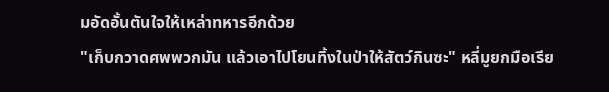มอัดอั้นตันใจให้เหล่าทหารอีกด้วย
"เก็บกวาดศพพวกมัน แล้วเอาไปโยนทิ้งในป่าให้สัตว์กินซะ" หลี่มูยกมือเรีย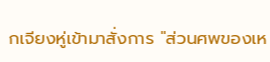กเจียงหู่เข้ามาสั่งการ "ส่วนศพของเห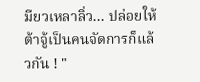มียวเหลาลิ่ว... ปล่อยให้ต้าจู้เป็นคนจัดการก็แล้วกัน ! "